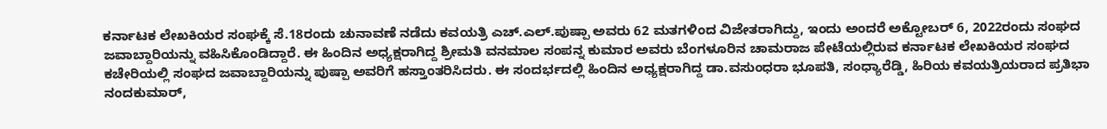ಕರ್ನಾಟಕ ಲೇಖಕಿಯರ ಸಂಘಕ್ಕೆ ಸೆ.18ರಂದು ಚುನಾವಣೆ ನಡೆದು ಕವಯತ್ರಿ ಎಚ್.ಎಲ್.ಪುಷ್ಪಾ ಅವರು 62 ಮತಗಳಿಂದ ವಿಜೇತರಾಗಿದ್ದು, ಇಂದು ಅಂದರೆ ಅಕ್ಟೋಬರ್ 6, 2022ರಂದು ಸಂಘದ ಜವಾಬ್ದಾರಿಯನ್ನು ವಹಿಸಿಕೊಂಡಿದ್ದಾರೆ. ಈ ಹಿಂದಿನ ಅಧ್ಯಕ್ಷರಾಗಿದ್ದ ಶ್ರೀಮತಿ ವನಮಾಲ ಸಂಪನ್ನ ಕುಮಾರ ಅವರು ಬೆಂಗಳೂರಿನ ಚಾಮರಾಜ ಪೇಟೆಯಲ್ಲಿರುವ ಕರ್ನಾಟಕ ಲೇಖಕಿಯರ ಸಂಘದ ಕಚೇರಿಯಲ್ಲಿ ಸಂಘದ ಜವಾಬ್ದಾರಿಯನ್ನು ಪುಷ್ಪಾ ಅವರಿಗೆ ಹಸ್ತಾಂತರಿಸಿದರು. ಈ ಸಂದರ್ಭದಲ್ಲಿ ಹಿಂದಿನ ಅಧ್ಯಕ್ಷರಾಗಿದ್ದ ಡಾ.ವಸುಂಧರಾ ಭೂಪತಿ, ಸಂಧ್ಯಾರೆಡ್ಡಿ, ಹಿರಿಯ ಕವಯತ್ರಿಯರಾದ ಪ್ರತಿಭಾ ನಂದಕುಮಾರ್,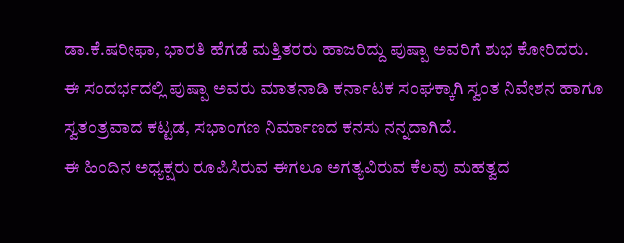ಡಾ.ಕೆ.ಷರೀಫಾ, ಭಾರತಿ ಹೆಗಡೆ ಮತ್ತಿತರರು ಹಾಜರಿದ್ದು ಪುಷ್ಪಾ ಅವರಿಗೆ ಶುಭ ಕೋರಿದರು.
ಈ ಸಂದರ್ಭದಲ್ಲಿ ಪುಷ್ಪಾ ಅವರು ಮಾತನಾಡಿ ಕರ್ನಾಟಕ ಸಂಘಕ್ಕಾಗಿ ಸ್ವಂತ ನಿವೇಶನ ಹಾಗೂ ಸ್ವತಂತ್ರವಾದ ಕಟ್ಟಡ, ಸಭಾಂಗಣ ನಿರ್ಮಾಣದ ಕನಸು ನನ್ನದಾಗಿದೆ.
ಈ ಹಿಂದಿನ ಅಧ್ಯಕ್ಷರು ರೂಪಿಸಿರುವ ಈಗಲೂ ಅಗತ್ಯವಿರುವ ಕೆಲವು ಮಹತ್ವದ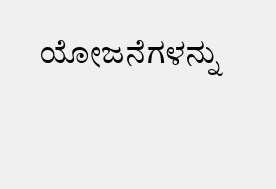ಯೋಜನೆಗಳನ್ನು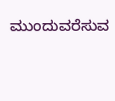ಮುಂದುವರೆಸುವ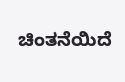ಚಿಂತನೆಯಿದೆ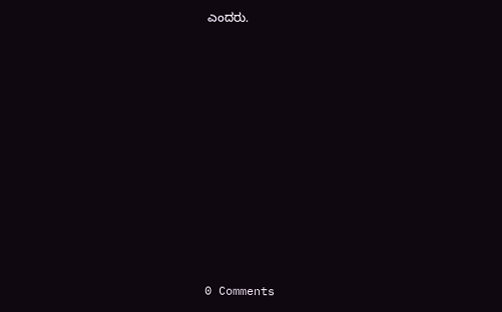ಎಂದರು.











0 Comments